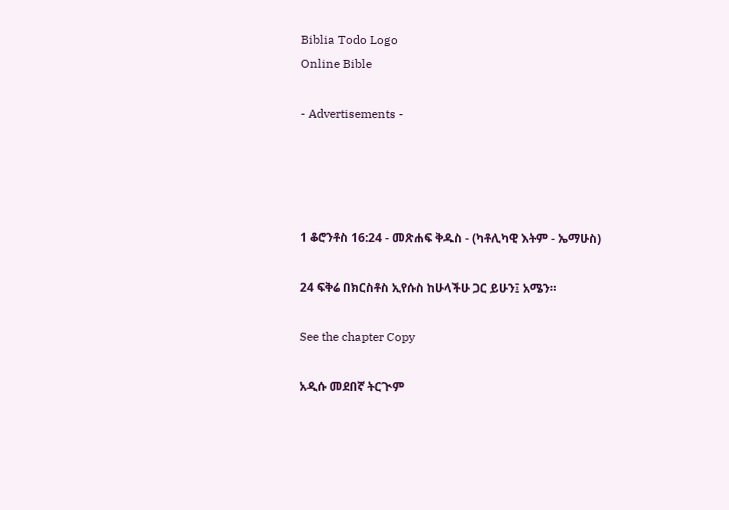Biblia Todo Logo
Online Bible

- Advertisements -




1 ቆሮንቶስ 16:24 - መጽሐፍ ቅዱስ - (ካቶሊካዊ እትም - ኤማሁስ)

24 ፍቅሬ በክርስቶስ ኢየሱስ ከሁላችሁ ጋር ይሁን፤ አሜን።

See the chapter Copy

አዲሱ መደበኛ ትርጒም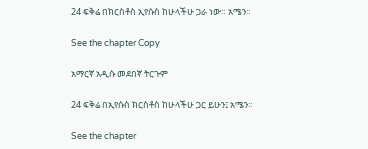24 ፍቅሬ በክርስቶስ ኢየሱስ ከሁላችሁ ጋራ ነው። አሜን።

See the chapter Copy

አማርኛ አዲሱ መደበኛ ትርጉም

24 ፍቅሬ በኢየሱስ ክርስቶስ ከሁላችሁ ጋር ይሁን፤ አሜን።

See the chapter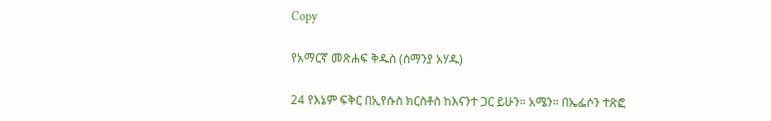Copy

የአማርኛ መጽሐፍ ቅዱስ (ሰማንያ አሃዱ)

24 የእኔም ፍቅር በኢየሱስ ክርስቶስ ከእናንተ ጋር ይሁን። አሜን። በኤፌሶን ተጽፎ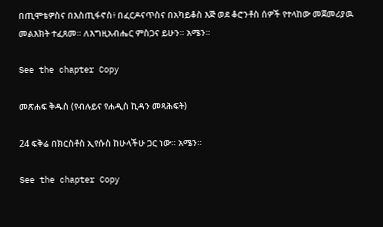በጢሞቴዎስና በእስጢፋኖስ፥ በፈርዶናጥስና በአካይቆስ እጅ ወደ ቆሮንቶስ ሰዎች የተላከው መጀመሪያዉ መልእክት ተፈጸመ። ለእግዚአብሔር ምስጋና ይሁን። አሜን።

See the chapter Copy

መጽሐፍ ቅዱስ (የብሉይና የሐዲስ ኪዳን መጻሕፍት)

24 ፍቅሬ በክርስቶስ ኢየሱስ ከሁላችሁ ጋር ነው። አሜን።

See the chapter Copy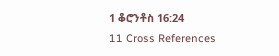1 ቆሮንቶስ 16:24
11 Cross References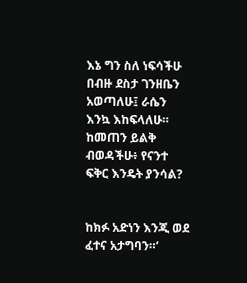እኔ ግን ስለ ነፍሳችሁ በብዙ ደስታ ገንዘቤን አወጣለሁ፤ ራሴን እንኳ እከፍላለሁ። ከመጠን ይልቅ ብወዳችሁ፥ የናንተ ፍቅር እንዴት ያንሳል?


ከክፉ አድነን እንጂ ወደ ፈተና አታግባን።’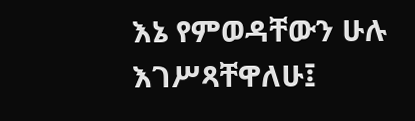እኔ የምወዳቸውን ሁሉ እገሥጻቸዋለሁ፤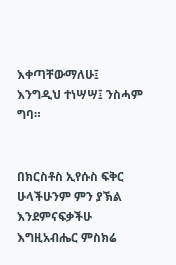እቀጣቸውማለሁ፤ እንግዲህ ተነሣሣ፤ ንስሓም ግባ።


በክርስቶስ ኢየሱስ ፍቅር ሁላችሁንም ምን ያኽል እንደምናፍቃችሁ እግዚአብሔር ምስክሬ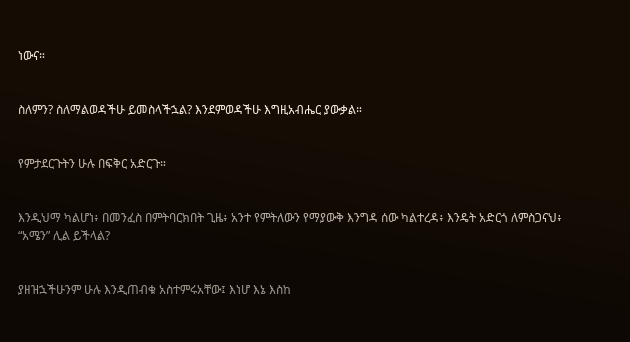ነውና።


ስለምን? ስለማልወዳችሁ ይመስላችኋል? እንደምወዳችሁ እግዚአብሔር ያውቃል።


የምታደርጉትን ሁሉ በፍቅር አድርጉ።


እንዲህማ ካልሆነ፥ በመንፈስ በምትባርክበት ጊዜ፥ አንተ የምትለውን የማያውቅ እንግዳ ሰው ካልተረዳ፥ እንዴት አድርጎ ለምስጋናህ፥ “አሜን” ሊል ይችላል?


ያዘዝኋችሁንም ሁሉ እንዲጠብቁ አስተምሩአቸው፤ እነሆ እኔ እስከ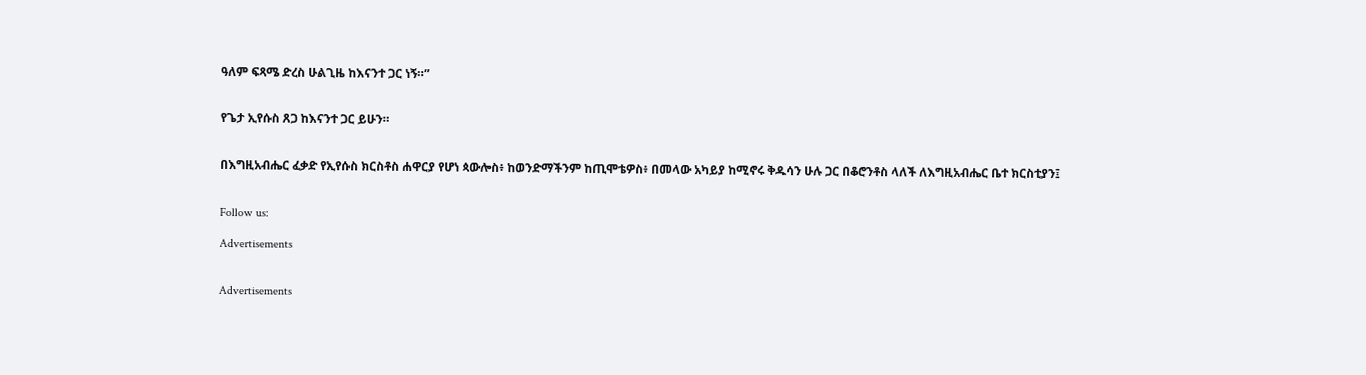ዓለም ፍጻሜ ድረስ ሁልጊዜ ከእናንተ ጋር ነኝ።”


የጌታ ኢየሱስ ጸጋ ከእናንተ ጋር ይሁን።


በእግዚአብሔር ፈቃድ የኢየሱስ ክርስቶስ ሐዋርያ የሆነ ጳውሎስ፥ ከወንድማችንም ከጢሞቴዎስ፥ በመላው አካይያ ከሚኖሩ ቅዱሳን ሁሉ ጋር በቆሮንቶስ ላለች ለእግዚአብሔር ቤተ ክርስቲያን፤


Follow us:

Advertisements


Advertisements